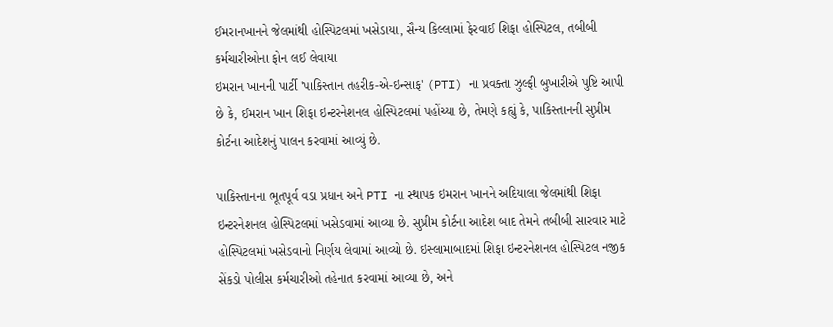ઈમરાનખાનને જેલમાંથી હોસ્પિટલમાં ખસેડાયા, સૈન્ય કિલ્લામાં ફેરવાઈ શિફા હોસ્પિટલ, તબીબી કર્મચારીઓના ફોન લઈ લેવાયા
ઇમરાન ખાનની પાર્ટી 'પાકિસ્તાન તહરીક-એ-ઇન્સાફ' (PTI) ના પ્રવક્તા ઝુલ્ફી બુખારીએ પુષ્ટિ આપી છે કે, ઈમરાન ખાન શિફા ઇન્ટરનેશનલ હોસ્પિટલમાં પહોંચ્યા છે, તેમણે કહ્યું કે, પાકિસ્તાનની સુપ્રીમ કોર્ટના આદેશનું પાલન કરવામાં આવ્યું છે.

પાકિસ્તાનના ભૂતપૂર્વ વડા પ્રધાન અને PTI ના સ્થાપક ઇમરાન ખાનને અદિયાલા જેલમાંથી શિફા ઇન્ટરનેશનલ હોસ્પિટલમાં ખસેડવામાં આવ્યા છે. સુપ્રીમ કોર્ટના આદેશ બાદ તેમને તબીબી સારવાર માટે હોસ્પિટલમાં ખસેડવાનો નિર્ણય લેવામાં આવ્યો છે. ઇસ્લામાબાદમાં શિફા ઇન્ટરનેશનલ હોસ્પિટલ નજીક સેંકડો પોલીસ કર્મચારીઓ તહેનાત કરવામાં આવ્યા છે, અને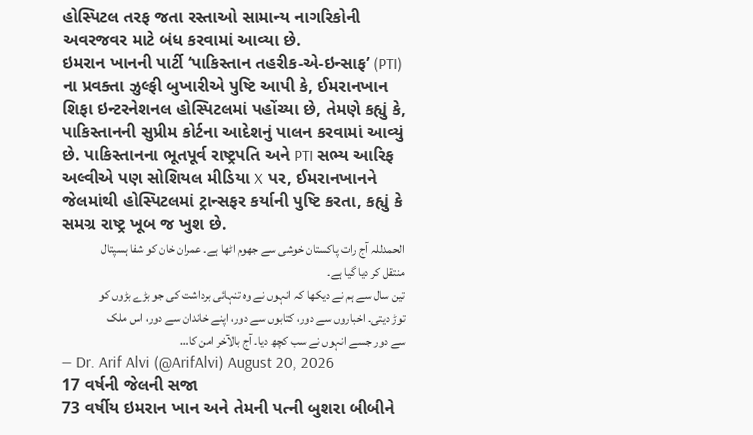હોસ્પિટલ તરફ જતા રસ્તાઓ સામાન્ય નાગરિકોની અવરજવર માટે બંધ કરવામાં આવ્યા છે.
ઇમરાન ખાનની પાર્ટી ‘પાકિસ્તાન તહરીક-એ-ઇન્સાફ’ (PTI) ના પ્રવક્તા ઝુલ્ફી બુખારીએ પુષ્ટિ આપી કે, ઈમરાનખાન શિફા ઇન્ટરનેશનલ હોસ્પિટલમાં પહોંચ્યા છે, તેમણે કહ્યું કે, પાકિસ્તાનની સુપ્રીમ કોર્ટના આદેશનું પાલન કરવામાં આવ્યું છે. પાકિસ્તાનના ભૂતપૂર્વ રાષ્ટ્રપતિ અને PTI સભ્ય આરિફ અલ્વીએ પણ સોશિયલ મીડિયા X પર, ઈમરાનખાનને જેલમાંથી હોસ્પિટલમાં ટ્રાન્સફર કર્યાની પુષ્ટિ કરતા, કહ્યું કે સમગ્ર રાષ્ટ્ર ખૂબ જ ખુશ છે.
الحمدللہ آج رات پاکستان خوشی سے جھوم اٹھا ہے۔ عمران خان کو شفا ہسپتال منتقل کر دیا گیا ہے۔
تین سال سے ہم نے دیکھا کہ انہوں نے وہ تنہائی برداشت کی جو بڑے بڑوں کو توڑ دیتی۔ اخباروں سے دور، کتابوں سے دور، اپنے خاندان سے دور، اس ملک سے دور جسے انہوں نے سب کچھ دیا۔ آج بالآخر امن کا…
— Dr. Arif Alvi (@ArifAlvi) August 20, 2026
17 વર્ષની જેલની સજા
73 વર્ષીય ઇમરાન ખાન અને તેમની પત્ની બુશરા બીબીને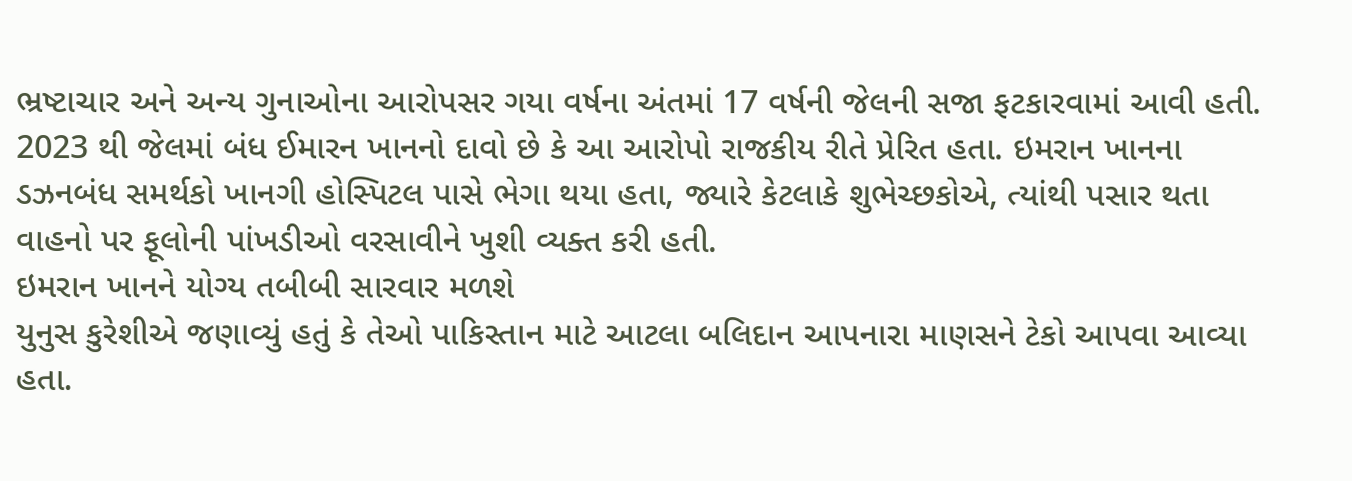ભ્રષ્ટાચાર અને અન્ય ગુનાઓના આરોપસર ગયા વર્ષના અંતમાં 17 વર્ષની જેલની સજા ફટકારવામાં આવી હતી. 2023 થી જેલમાં બંધ ઈમારન ખાનનો દાવો છે કે આ આરોપો રાજકીય રીતે પ્રેરિત હતા. ઇમરાન ખાનના ડઝનબંધ સમર્થકો ખાનગી હોસ્પિટલ પાસે ભેગા થયા હતા, જ્યારે કેટલાકે શુભેચ્છકોએ, ત્યાંથી પસાર થતા વાહનો પર ફૂલોની પાંખડીઓ વરસાવીને ખુશી વ્યક્ત કરી હતી.
ઇમરાન ખાનને યોગ્ય તબીબી સારવાર મળશે
યુનુસ કુરેશીએ જણાવ્યું હતું કે તેઓ પાકિસ્તાન માટે આટલા બલિદાન આપનારા માણસને ટેકો આપવા આવ્યા હતા.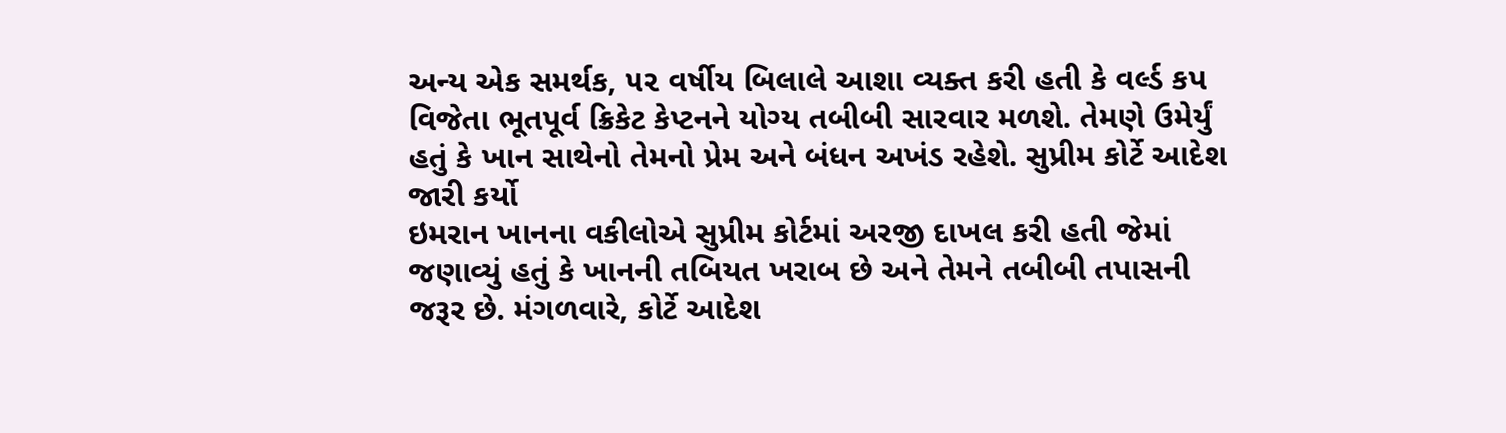અન્ય એક સમર્થક, ૫૨ વર્ષીય બિલાલે આશા વ્યક્ત કરી હતી કે વર્લ્ડ કપ વિજેતા ભૂતપૂર્વ ક્રિકેટ કેપ્ટનને યોગ્ય તબીબી સારવાર મળશે. તેમણે ઉમેર્યું હતું કે ખાન સાથેનો તેમનો પ્રેમ અને બંધન અખંડ રહેશે. સુપ્રીમ કોર્ટે આદેશ જારી કર્યો
ઇમરાન ખાનના વકીલોએ સુપ્રીમ કોર્ટમાં અરજી દાખલ કરી હતી જેમાં જણાવ્યું હતું કે ખાનની તબિયત ખરાબ છે અને તેમને તબીબી તપાસની જરૂર છે. મંગળવારે, કોર્ટે આદેશ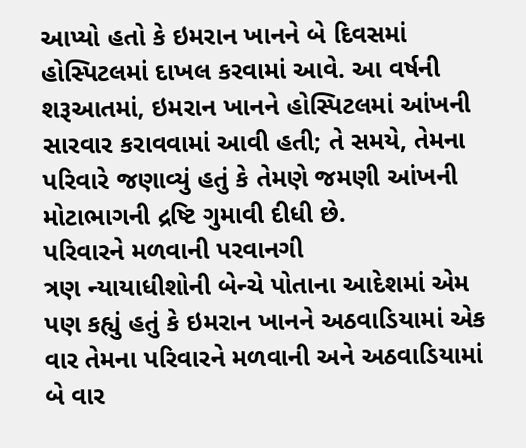આપ્યો હતો કે ઇમરાન ખાનને બે દિવસમાં હોસ્પિટલમાં દાખલ કરવામાં આવે. આ વર્ષની શરૂઆતમાં, ઇમરાન ખાનને હોસ્પિટલમાં આંખની સારવાર કરાવવામાં આવી હતી; તે સમયે, તેમના પરિવારે જણાવ્યું હતું કે તેમણે જમણી આંખની મોટાભાગની દ્રષ્ટિ ગુમાવી દીધી છે.
પરિવારને મળવાની પરવાનગી
ત્રણ ન્યાયાધીશોની બેન્ચે પોતાના આદેશમાં એમ પણ કહ્યું હતું કે ઇમરાન ખાનને અઠવાડિયામાં એક વાર તેમના પરિવારને મળવાની અને અઠવાડિયામાં બે વાર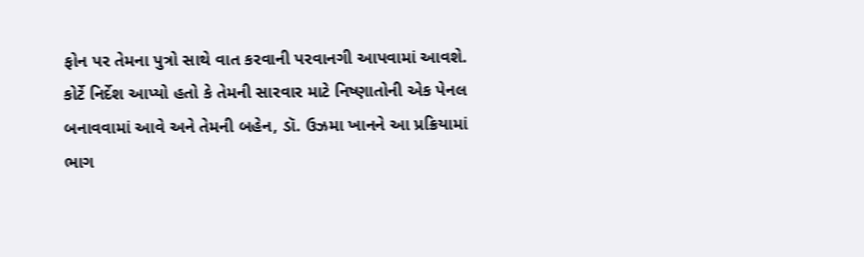ફોન પર તેમના પુત્રો સાથે વાત કરવાની પરવાનગી આપવામાં આવશે. કોર્ટે નિર્દેશ આપ્યો હતો કે તેમની સારવાર માટે નિષ્ણાતોની એક પેનલ બનાવવામાં આવે અને તેમની બહેન, ડૉ. ઉઝમા ખાનને આ પ્રક્રિયામાં ભાગ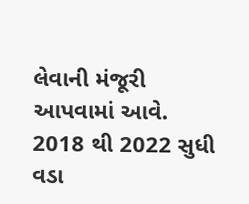લેવાની મંજૂરી આપવામાં આવે.
2018 થી 2022 સુધી વડા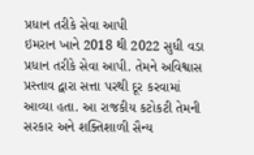પ્રધાન તરીકે સેવા આપી
ઇમરાન ખાને 2018 થી 2022 સુધી વડા પ્રધાન તરીકે સેવા આપી. તેમને અવિશ્વાસ પ્રસ્તાવ દ્વારા સત્તા પરથી દૂર કરવામાં આવ્યા હતા. આ રાજકીય કટોકટી તેમની સરકાર અને શક્તિશાળી સૈન્ય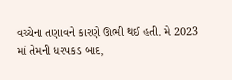વચ્ચેના તણાવને કારણે ઊભી થઈ હતી. મે 2023 માં તેમની ધરપકડ બાદ,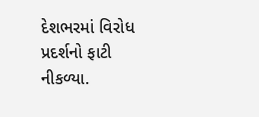દેશભરમાં વિરોધ પ્રદર્શનો ફાટી નીકળ્યા.